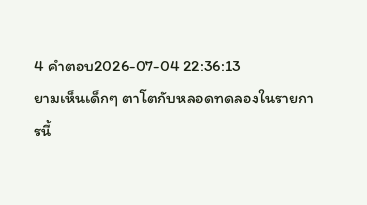4 คำตอบ2026-07-04 22:36:13
ยามเห็นเด็กๆ ตาโตกับหลอดทดลองในรายการนี้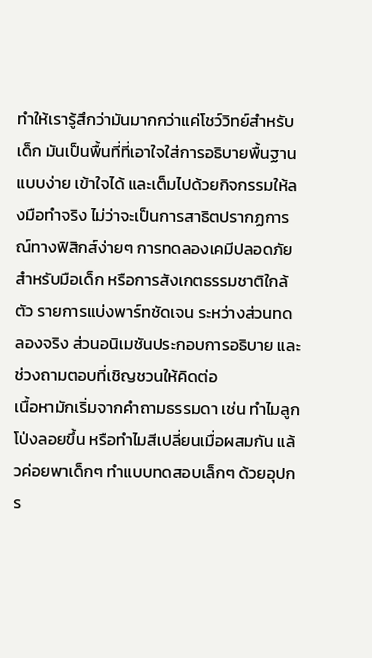ทำให้เรารู้สึกว่ามันมากกว่าแค่โชว์วิทย์สำหรับเด็ก มันเป็นพื้นที่ที่เอาใจใส่การอธิบายพื้นฐานแบบง่าย เข้าใจได้ และเต็มไปด้วยกิจกรรมให้ลงมือทำจริง ไม่ว่าจะเป็นการสาธิตปรากฏการณ์ทางฟิสิกส์ง่ายๆ การทดลองเคมีปลอดภัยสำหรับมือเด็ก หรือการสังเกตธรรมชาติใกล้ตัว รายการแบ่งพาร์ทชัดเจน ระหว่างส่วนทดลองจริง ส่วนอนิเมชันประกอบการอธิบาย และช่วงถามตอบที่เชิญชวนให้คิดต่อ
เนื้อหามักเริ่มจากคำถามธรรมดา เช่น ทำไมลูกโป่งลอยขึ้น หรือทำไมสีเปลี่ยนเมื่อผสมกัน แล้วค่อยพาเด็กๆ ทำแบบทดสอบเล็กๆ ด้วยอุปกร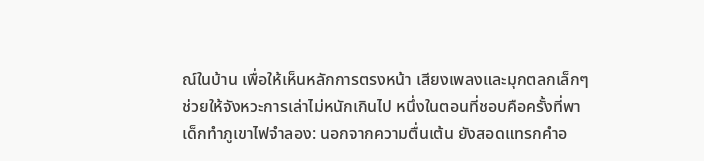ณ์ในบ้าน เพื่อให้เห็นหลักการตรงหน้า เสียงเพลงและมุกตลกเล็กๆ ช่วยให้จังหวะการเล่าไม่หนักเกินไป หนึ่งในตอนที่ชอบคือครั้งที่พาเด็กทำภูเขาไฟจำลอง: นอกจากความตื่นเต้น ยังสอดแทรกคำอ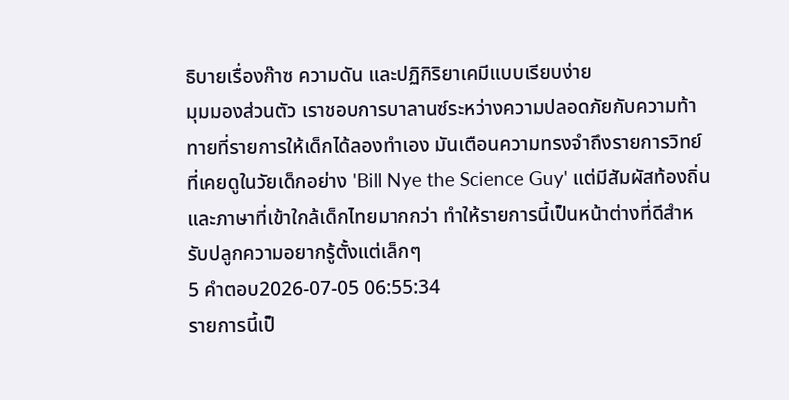ธิบายเรื่องก๊าซ ความดัน และปฏิกิริยาเคมีแบบเรียบง่าย
มุมมองส่วนตัว เราชอบการบาลานซ์ระหว่างความปลอดภัยกับความท้าทายที่รายการให้เด็กได้ลองทำเอง มันเตือนความทรงจำถึงรายการวิทย์ที่เคยดูในวัยเด็กอย่าง 'Bill Nye the Science Guy' แต่มีสัมผัสท้องถิ่นและภาษาที่เข้าใกล้เด็กไทยมากกว่า ทำให้รายการนี้เป็นหน้าต่างที่ดีสำหรับปลูกความอยากรู้ตั้งแต่เล็กๆ
5 คำตอบ2026-07-05 06:55:34
รายการนี้เป็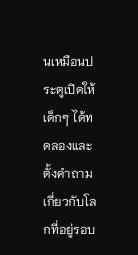นเหมือนประตูเปิดให้เด็กๆ ได้ทดลองและตั้งคำถามเกี่ยวกับโลกที่อยู่รอบ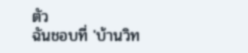ตัว
ฉันชอบที่ 'บ้านวิท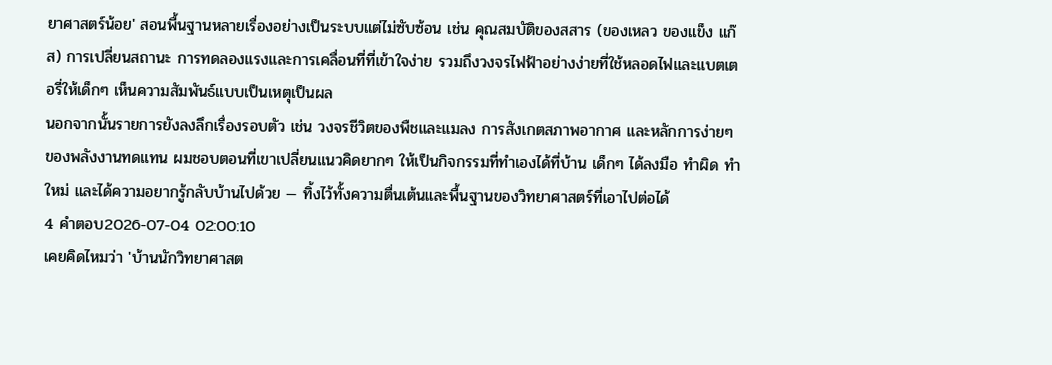ยาศาสตร์น้อย' สอนพื้นฐานหลายเรื่องอย่างเป็นระบบแต่ไม่ซับซ้อน เช่น คุณสมบัติของสสาร (ของเหลว ของแข็ง แก๊ส) การเปลี่ยนสถานะ การทดลองแรงและการเคลื่อนที่ที่เข้าใจง่าย รวมถึงวงจรไฟฟ้าอย่างง่ายที่ใช้หลอดไฟและแบตเตอรี่ให้เด็กๆ เห็นความสัมพันธ์แบบเป็นเหตุเป็นผล
นอกจากนั้นรายการยังลงลึกเรื่องรอบตัว เช่น วงจรชีวิตของพืชและแมลง การสังเกตสภาพอากาศ และหลักการง่ายๆ ของพลังงานทดแทน ผมชอบตอนที่เขาเปลี่ยนแนวคิดยากๆ ให้เป็นกิจกรรมที่ทำเองได้ที่บ้าน เด็กๆ ได้ลงมือ ทำผิด ทำใหม่ และได้ความอยากรู้กลับบ้านไปด้วย — ทิ้งไว้ทั้งความตื่นเต้นและพื้นฐานของวิทยาศาสตร์ที่เอาไปต่อได้
4 คำตอบ2026-07-04 02:00:10
เคยคิดไหมว่า 'บ้านนักวิทยาศาสต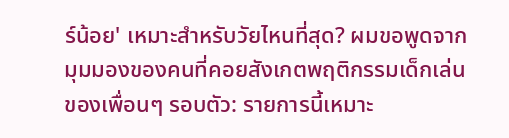ร์น้อย' เหมาะสำหรับวัยไหนที่สุด? ผมขอพูดจากมุมมองของคนที่คอยสังเกตพฤติกรรมเด็กเล่นของเพื่อนๆ รอบตัว: รายการนี้เหมาะ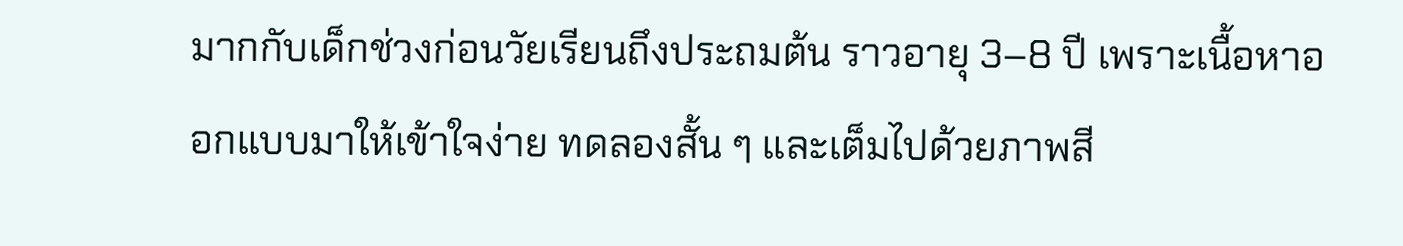มากกับเด็กช่วงก่อนวัยเรียนถึงประถมต้น ราวอายุ 3–8 ปี เพราะเนื้อหาออกแบบมาให้เข้าใจง่าย ทดลองสั้น ๆ และเต็มไปด้วยภาพสี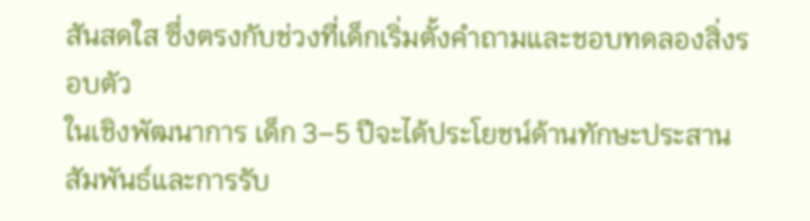สันสดใส ซึ่งตรงกับช่วงที่เด็กเริ่มตั้งคำถามและชอบทดลองสิ่งรอบตัว
ในเชิงพัฒนาการ เด็ก 3–5 ปีจะได้ประโยชน์ด้านทักษะประสานสัมพันธ์และการรับ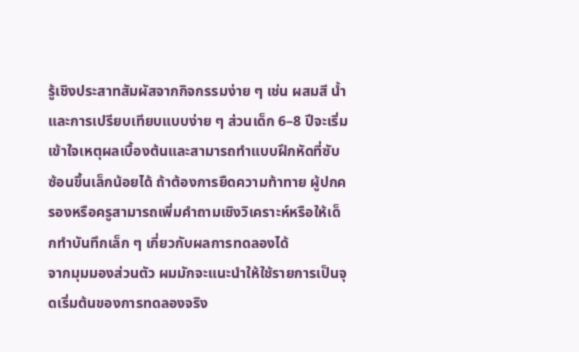รู้เชิงประสาทสัมผัสจากกิจกรรมง่าย ๆ เช่น ผสมสี น้ำ และการเปรียบเทียบแบบง่าย ๆ ส่วนเด็ก 6–8 ปีจะเริ่มเข้าใจเหตุผลเบื้องต้นและสามารถทำแบบฝึกหัดที่ซับซ้อนขึ้นเล็กน้อยได้ ถ้าต้องการยืดความท้าทาย ผู้ปกครองหรือครูสามารถเพิ่มคำถามเชิงวิเคราะห์หรือให้เด็กทำบันทึกเล็ก ๆ เกี่ยวกับผลการทดลองได้
จากมุมมองส่วนตัว ผมมักจะแนะนำให้ใช้รายการเป็นจุดเริ่มต้นของการทดลองจริง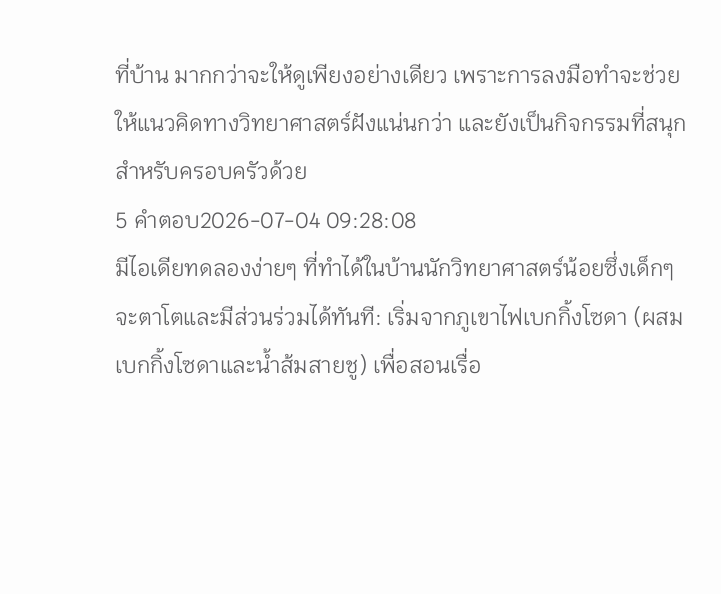ที่บ้าน มากกว่าจะให้ดูเพียงอย่างเดียว เพราะการลงมือทำจะช่วยให้แนวคิดทางวิทยาศาสตร์ฝังแน่นกว่า และยังเป็นกิจกรรมที่สนุกสำหรับครอบครัวด้วย
5 คำตอบ2026-07-04 09:28:08
มีไอเดียทดลองง่ายๆ ที่ทำได้ในบ้านนักวิทยาศาสตร์น้อยซึ่งเด็กๆ จะตาโตและมีส่วนร่วมได้ทันที: เริ่มจากภูเขาไฟเบกกิ้งโซดา (ผสมเบกกิ้งโซดาและน้ำส้มสายชู) เพื่อสอนเรื่อ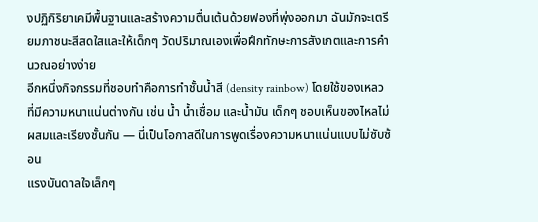งปฏิกิริยาเคมีพื้นฐานและสร้างความตื่นเต้นด้วยฟองที่พุ่งออกมา ฉันมักจะเตรียมภาชนะสีสดใสและให้เด็กๆ วัดปริมาณเองเพื่อฝึกทักษะการสังเกตและการคำนวณอย่างง่าย
อีกหนึ่งกิจกรรมที่ชอบทำคือการทำชั้นน้ำสี (density rainbow) โดยใช้ของเหลวที่มีความหนาแน่นต่างกัน เช่น น้ำ น้ำเชื่อม และน้ำมัน เด็กๆ ชอบเห็นของไหลไม่ผสมและเรียงชั้นกัน — นี่เป็นโอกาสดีในการพูดเรื่องความหนาแน่นแบบไม่ซับซ้อน
แรงบันดาลใจเล็กๆ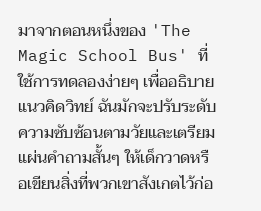มาจากตอนหนึ่งของ 'The Magic School Bus' ที่ใช้การทดลองง่ายๆ เพื่ออธิบายแนวคิดวิทย์ ฉันมักจะปรับระดับความซับซ้อนตามวัยและเตรียมแผ่นคำถามสั้นๆ ให้เด็กวาดหรือเขียนสิ่งที่พวกเขาสังเกตไว้ก่อ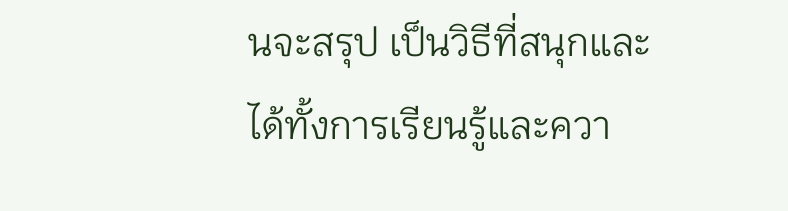นจะสรุป เป็นวิธีที่สนุกและได้ทั้งการเรียนรู้และควา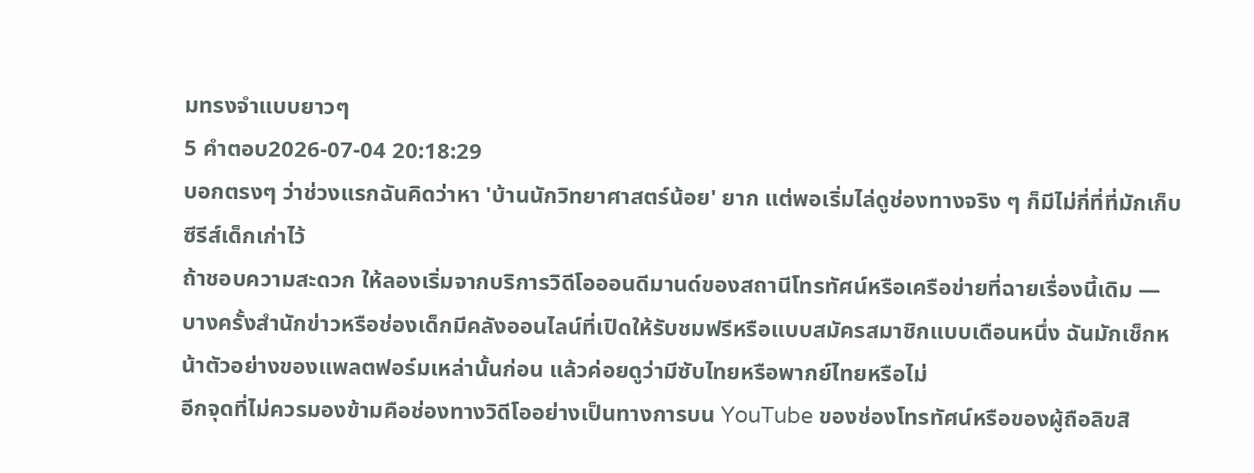มทรงจำแบบยาวๆ
5 คำตอบ2026-07-04 20:18:29
บอกตรงๆ ว่าช่วงแรกฉันคิดว่าหา 'บ้านนักวิทยาศาสตร์น้อย' ยาก แต่พอเริ่มไล่ดูช่องทางจริง ๆ ก็มีไม่กี่ที่ที่มักเก็บซีรีส์เด็กเก่าไว้
ถ้าชอบความสะดวก ให้ลองเริ่มจากบริการวิดีโอออนดีมานด์ของสถานีโทรทัศน์หรือเครือข่ายที่ฉายเรื่องนี้เดิม — บางครั้งสำนักข่าวหรือช่องเด็กมีคลังออนไลน์ที่เปิดให้รับชมฟรีหรือแบบสมัครสมาชิกแบบเดือนหนึ่ง ฉันมักเช็กหน้าตัวอย่างของแพลตฟอร์มเหล่านั้นก่อน แล้วค่อยดูว่ามีซับไทยหรือพากย์ไทยหรือไม่
อีกจุดที่ไม่ควรมองข้ามคือช่องทางวิดีโออย่างเป็นทางการบน YouTube ของช่องโทรทัศน์หรือของผู้ถือลิขสิ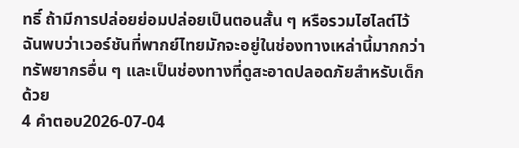ทธิ์ ถ้ามีการปล่อยย่อมปล่อยเป็นตอนสั้น ๆ หรือรวมไฮไลต์ไว้ ฉันพบว่าเวอร์ชันที่พากย์ไทยมักจะอยู่ในช่องทางเหล่านี้มากกว่าทรัพยากรอื่น ๆ และเป็นช่องทางที่ดูสะอาดปลอดภัยสำหรับเด็กด้วย
4 คำตอบ2026-07-04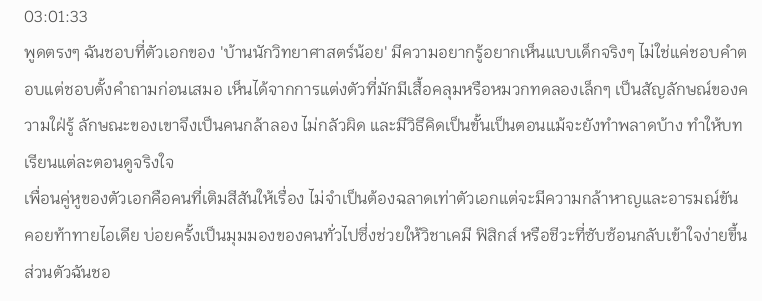03:01:33
พูดตรงๆ ฉันชอบที่ตัวเอกของ 'บ้านนักวิทยาศาสตร์น้อย' มีความอยากรู้อยากเห็นแบบเด็กจริงๆ ไม่ใช่แค่ชอบคำตอบแต่ชอบตั้งคำถามก่อนเสมอ เห็นได้จากการแต่งตัวที่มักมีเสื้อคลุมหรือหมวกทดลองเล็กๆ เป็นสัญลักษณ์ของความใฝ่รู้ ลักษณะของเขาจึงเป็นคนกล้าลอง ไม่กลัวผิด และมีวิธีคิดเป็นขั้นเป็นตอนแม้จะยังทำพลาดบ้าง ทำให้บทเรียนแต่ละตอนดูจริงใจ
เพื่อนคู่หูของตัวเอกคือคนที่เติมสีสันให้เรื่อง ไม่จำเป็นต้องฉลาดเท่าตัวเอกแต่จะมีความกล้าหาญและอารมณ์ขัน คอยท้าทายไอเดีย บ่อยครั้งเป็นมุมมองของคนทั่วไปซึ่งช่วยให้วิชาเคมี ฟิสิกส์ หรือชีวะที่ซับซ้อนกลับเข้าใจง่ายขึ้น ส่วนตัวฉันชอ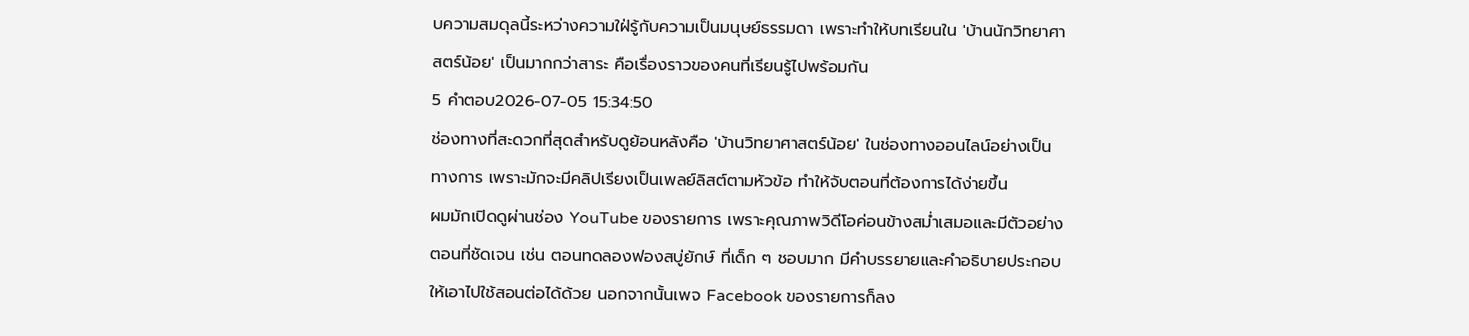บความสมดุลนี้ระหว่างความใฝ่รู้กับความเป็นมนุษย์ธรรมดา เพราะทำให้บทเรียนใน 'บ้านนักวิทยาศาสตร์น้อย' เป็นมากกว่าสาระ คือเรื่องราวของคนที่เรียนรู้ไปพร้อมกัน
5 คำตอบ2026-07-05 15:34:50
ช่องทางที่สะดวกที่สุดสำหรับดูย้อนหลังคือ 'บ้านวิทยาศาสตร์น้อย' ในช่องทางออนไลน์อย่างเป็นทางการ เพราะมักจะมีคลิปเรียงเป็นเพลย์ลิสต์ตามหัวข้อ ทำให้จับตอนที่ต้องการได้ง่ายขึ้น
ผมมักเปิดดูผ่านช่อง YouTube ของรายการ เพราะคุณภาพวิดีโอค่อนข้างสม่ำเสมอและมีตัวอย่างตอนที่ชัดเจน เช่น ตอนทดลองฟองสบู่ยักษ์ ที่เด็ก ๆ ชอบมาก มีคำบรรยายและคำอธิบายประกอบให้เอาไปใช้สอนต่อได้ด้วย นอกจากนั้นเพจ Facebook ของรายการก็ลง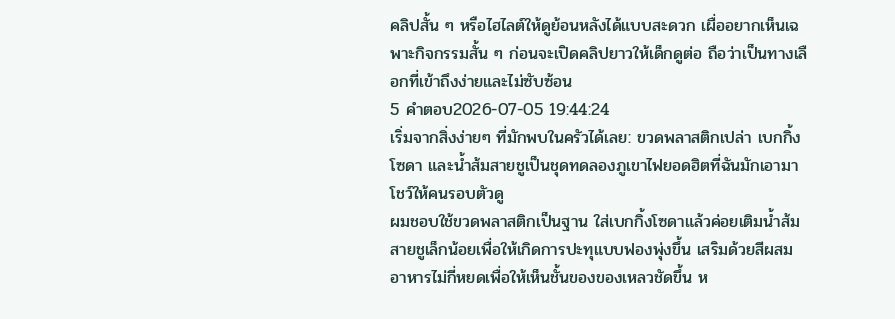คลิปสั้น ๆ หรือไฮไลต์ให้ดูย้อนหลังได้แบบสะดวก เผื่ออยากเห็นเฉพาะกิจกรรมสั้น ๆ ก่อนจะเปิดคลิปยาวให้เด็กดูต่อ ถือว่าเป็นทางเลือกที่เข้าถึงง่ายและไม่ซับซ้อน
5 คำตอบ2026-07-05 19:44:24
เริ่มจากสิ่งง่ายๆ ที่มักพบในครัวได้เลย: ขวดพลาสติกเปล่า เบกกิ้งโซดา และน้ำส้มสายชูเป็นชุดทดลองภูเขาไฟยอดฮิตที่ฉันมักเอามาโชว์ให้คนรอบตัวดู
ผมชอบใช้ขวดพลาสติกเป็นฐาน ใส่เบกกิ้งโซดาแล้วค่อยเติมน้ำส้มสายชูเล็กน้อยเพื่อให้เกิดการปะทุแบบฟองพุ่งขึ้น เสริมด้วยสีผสมอาหารไม่กี่หยดเพื่อให้เห็นชั้นของของเหลวชัดขึ้น ห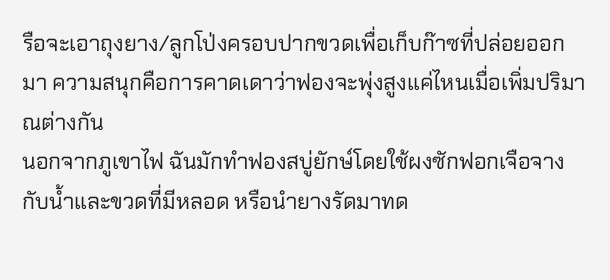รือจะเอาถุงยาง/ลูกโป่งครอบปากขวดเพื่อเก็บก๊าซที่ปล่อยออกมา ความสนุกคือการคาดเดาว่าฟองจะพุ่งสูงแค่ไหนเมื่อเพิ่มปริมาณต่างกัน
นอกจากภูเขาไฟ ฉันมักทำฟองสบู่ยักษ์โดยใช้ผงซักฟอกเจือจางกับน้ำและขวดที่มีหลอด หรือนำยางรัดมาทด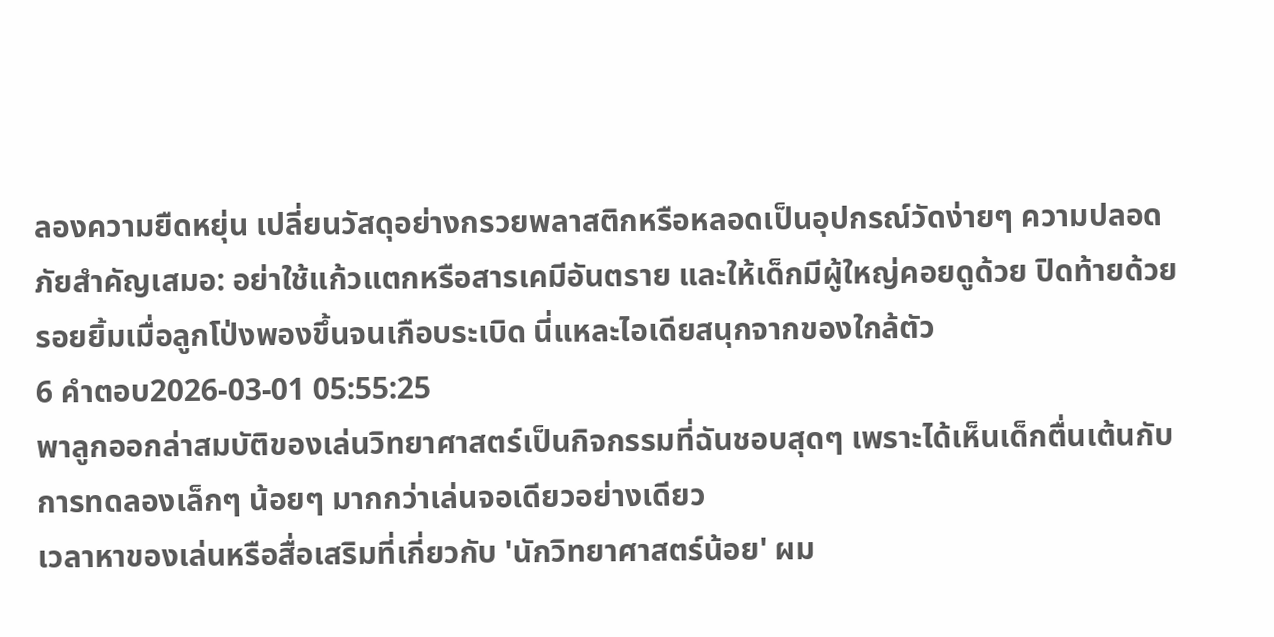ลองความยืดหยุ่น เปลี่ยนวัสดุอย่างกรวยพลาสติกหรือหลอดเป็นอุปกรณ์วัดง่ายๆ ความปลอดภัยสำคัญเสมอ: อย่าใช้แก้วแตกหรือสารเคมีอันตราย และให้เด็กมีผู้ใหญ่คอยดูด้วย ปิดท้ายด้วยรอยยิ้มเมื่อลูกโป่งพองขึ้นจนเกือบระเบิด นี่แหละไอเดียสนุกจากของใกล้ตัว
6 คำตอบ2026-03-01 05:55:25
พาลูกออกล่าสมบัติของเล่นวิทยาศาสตร์เป็นกิจกรรมที่ฉันชอบสุดๆ เพราะได้เห็นเด็กตื่นเต้นกับการทดลองเล็กๆ น้อยๆ มากกว่าเล่นจอเดียวอย่างเดียว
เวลาหาของเล่นหรือสื่อเสริมที่เกี่ยวกับ 'นักวิทยาศาสตร์น้อย' ผม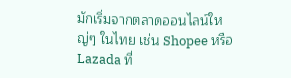มักเริ่มจากตลาดออนไลน์ใหญ่ๆ ในไทย เช่น Shopee หรือ Lazada ที่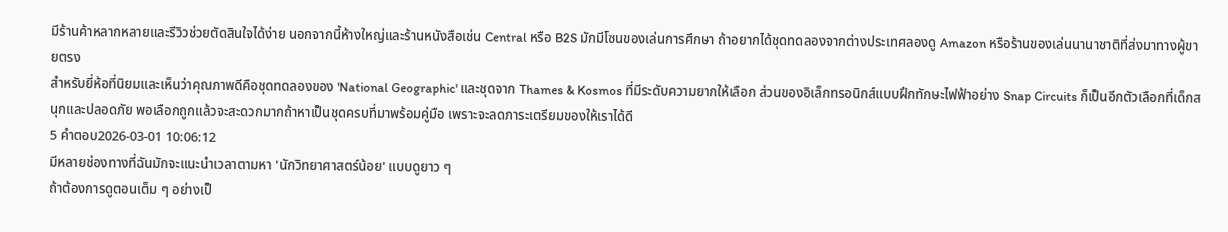มีร้านค้าหลากหลายและรีวิวช่วยตัดสินใจได้ง่าย นอกจากนี้ห้างใหญ่และร้านหนังสือเช่น Central หรือ B2S มักมีโซนของเล่นการศึกษา ถ้าอยากได้ชุดทดลองจากต่างประเทศลองดู Amazon หรือร้านของเล่นนานาชาติที่ส่งมาทางผู้ขายตรง
สำหรับยี่ห้อที่นิยมและเห็นว่าคุณภาพดีคือชุดทดลองของ 'National Geographic' และชุดจาก Thames & Kosmos ที่มีระดับความยากให้เลือก ส่วนของอิเล็กทรอนิกส์แบบฝึกทักษะไฟฟ้าอย่าง Snap Circuits ก็เป็นอีกตัวเลือกที่เด็กสนุกและปลอดภัย พอเลือกถูกแล้วจะสะดวกมากถ้าหาเป็นชุดครบที่มาพร้อมคู่มือ เพราะจะลดภาระเตรียมของให้เราได้ดี
5 คำตอบ2026-03-01 10:06:12
มีหลายช่องทางที่ฉันมักจะแนะนำเวลาตามหา 'นักวิทยาศาสตร์น้อย' แบบดูยาว ๆ
ถ้าต้องการดูตอนเต็ม ๆ อย่างเป็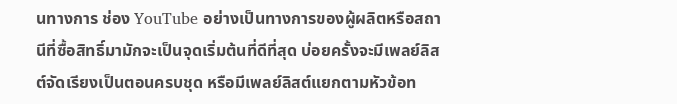นทางการ ช่อง YouTube อย่างเป็นทางการของผู้ผลิตหรือสถานีที่ซื้อสิทธิ์มามักจะเป็นจุดเริ่มต้นที่ดีที่สุด บ่อยครั้งจะมีเพลย์ลิสต์จัดเรียงเป็นตอนครบชุด หรือมีเพลย์ลิสต์แยกตามหัวข้อท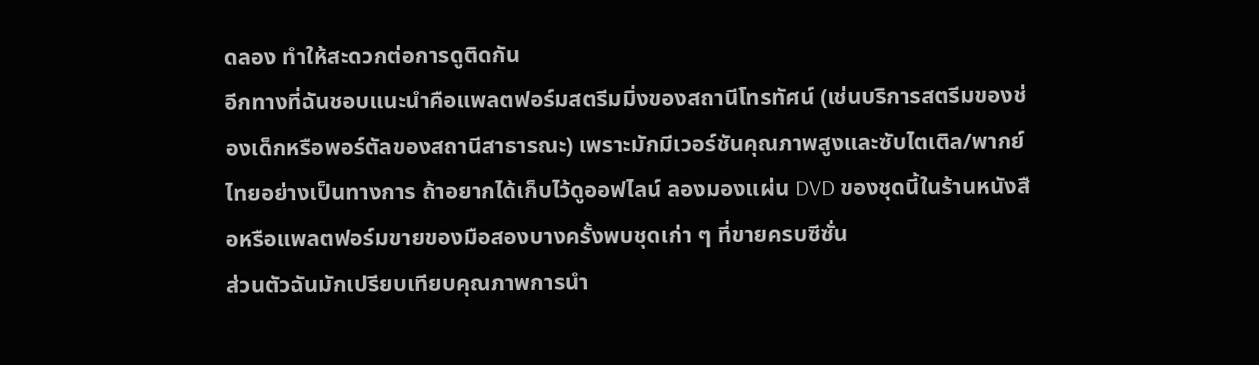ดลอง ทำให้สะดวกต่อการดูติดกัน
อีกทางที่ฉันชอบแนะนำคือแพลตฟอร์มสตรีมมิ่งของสถานีโทรทัศน์ (เช่นบริการสตรีมของช่องเด็กหรือพอร์ตัลของสถานีสาธารณะ) เพราะมักมีเวอร์ชันคุณภาพสูงและซับไตเติล/พากย์ไทยอย่างเป็นทางการ ถ้าอยากได้เก็บไว้ดูออฟไลน์ ลองมองแผ่น DVD ของชุดนี้ในร้านหนังสือหรือแพลตฟอร์มขายของมือสองบางครั้งพบชุดเก่า ๆ ที่ขายครบซีซั่น
ส่วนตัวฉันมักเปรียบเทียบคุณภาพการนำ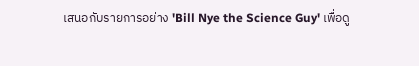เสนอกับรายการอย่าง 'Bill Nye the Science Guy' เพื่อดู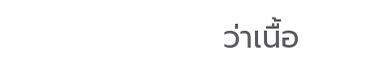ว่าเนื้อ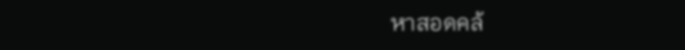หาสอดคล้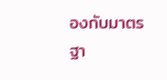องกับมาตรฐา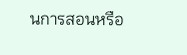นการสอนหรือ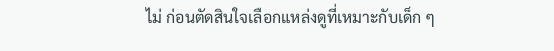ไม่ ก่อนตัดสินใจเลือกแหล่งดูที่เหมาะกับเด็ก ๆ